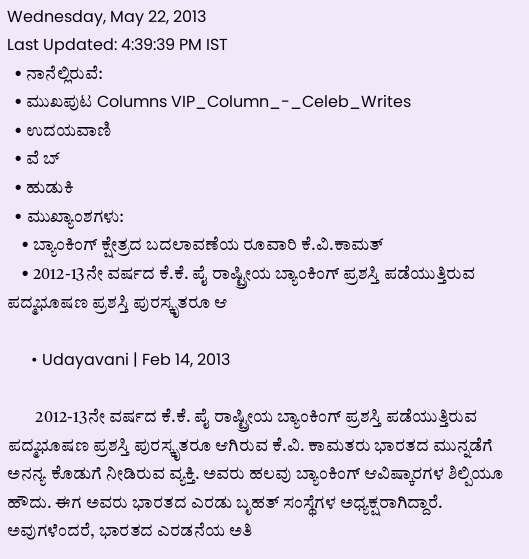Wednesday, May 22, 2013
Last Updated: 4:39:39 PM IST
  • ನಾನೆಲ್ಲಿರುವೆ:
  • ಮುಖಪುಟ Columns VIP_Column_-_Celeb_Writes
  • ಉದಯವಾಣಿ
  • ವೆ ಬ್
  • ಹುಡುಕಿ
  • ಮುಖ್ಯಾಂಶಗಳು:
    • ಬ್ಯಾಂಕಿಂಗ್‌ ಕ್ಷೇತ್ರದ ಬದಲಾವಣೆಯ ರೂವಾರಿ ಕೆ.ವಿ.ಕಾಮತ್‌
    • 2012-13ನೇ ವರ್ಷದ ಕೆ.ಕೆ. ಪೈ ರಾಷ್ಟ್ರೀಯ ಬ್ಯಾಂಕಿಂಗ್‌ ಪ್ರಶಸ್ತಿ ಪಡೆಯುತ್ತಿರುವ ಪದ್ಮಭೂಷಣ ಪ್ರಶಸ್ತಿ ಪುರಸ್ಕೃತರೂ ಆ

      • Udayavani | Feb 14, 2013

        2012-13ನೇ ವರ್ಷದ ಕೆ.ಕೆ. ಪೈ ರಾಷ್ಟ್ರೀಯ ಬ್ಯಾಂಕಿಂಗ್‌ ಪ್ರಶಸ್ತಿ ಪಡೆಯುತ್ತಿರುವ ಪದ್ಮಭೂಷಣ ಪ್ರಶಸ್ತಿ ಪುರಸ್ಕೃತರೂ ಆಗಿರುವ ಕೆ.ವಿ. ಕಾಮತರು ಭಾರತದ ಮುನ್ನಡೆಗೆ ಅನನ್ಯ ಕೊಡುಗೆ ನೀಡಿರುವ ವ್ಯಕ್ತಿ. ಅವರು ಹಲವು ಬ್ಯಾಂಕಿಂಗ್‌ ಆವಿಷ್ಕಾರಗಳ ಶಿಲ್ಪಿಯೂ ಹೌದು. ಈಗ ಅವರು ಭಾರತದ ಎರಡು ಬೃಹತ್‌ ಸಂಸ್ಥೆಗಳ ಅಧ್ಯಕ್ಷರಾಗಿದ್ದಾರೆ. ಅವುಗಳೆಂದರೆ, ಭಾರತದ ಎರಡನೆಯ ಅತಿ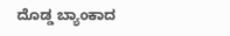ದೊಡ್ಡ ಬ್ಯಾಂಕಾದ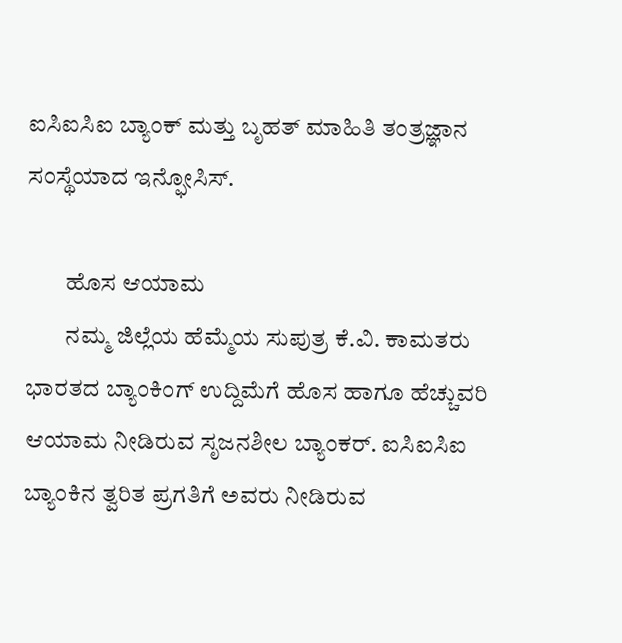ಐಸಿಐಸಿಐ ಬ್ಯಾಂಕ್‌ ಮತ್ತು ಬೃಹತ್‌ ಮಾಹಿತಿ ತಂತ್ರಜ್ಞಾನ ಸಂಸ್ಥೆಯಾದ ಇನ್ಫೋಸಿಸ್‌.

        ಹೊಸ ಆಯಾಮ
        ನಮ್ಮ ಜಿಲ್ಲೆಯ ಹೆಮ್ಮೆಯ ಸುಪುತ್ರ ಕೆ.ವಿ. ಕಾಮತರು ಭಾರತದ ಬ್ಯಾಂಕಿಂಗ್‌ ಉದ್ದಿಮೆಗೆ ಹೊಸ ಹಾಗೂ ಹೆಚ್ಚುವರಿ ಆಯಾಮ ನೀಡಿರುವ ಸೃಜನಶೀಲ ಬ್ಯಾಂಕರ್‌. ಐಸಿಐಸಿಐ ಬ್ಯಾಂಕಿನ ತ್ವರಿತ ಪ್ರಗತಿಗೆ ಅವರು ನೀಡಿರುವ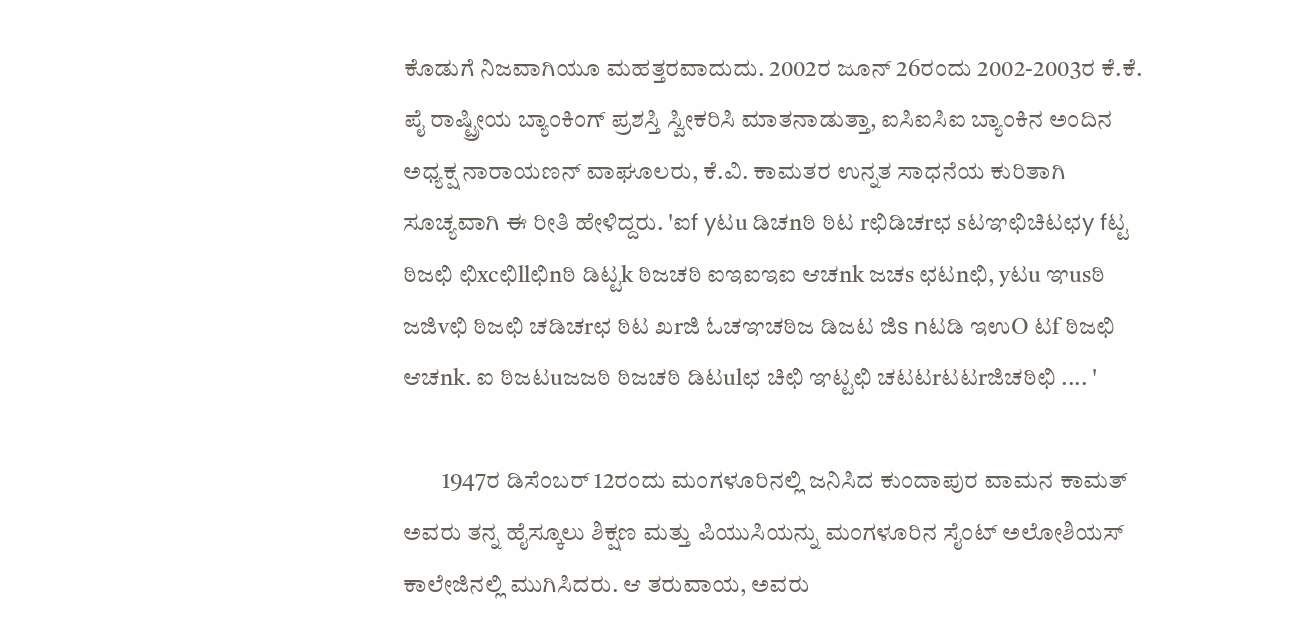ಕೊಡುಗೆ ನಿಜವಾಗಿಯೂ ಮಹತ್ತರವಾದುದು. 2002ರ ಜೂನ್‌ 26ರಂದು 2002-2003ರ ಕೆ.ಕೆ. ಪೈ ರಾಷ್ಟ್ರೀಯ ಬ್ಯಾಂಕಿಂಗ್‌ ಪ್ರಶಸ್ತಿ ಸ್ವೀಕರಿಸಿ ಮಾತನಾಡುತ್ತಾ, ಐಸಿಐಸಿಐ ಬ್ಯಾಂಕಿನ ಅಂದಿನ ಅಧ್ಯಕ್ಷ ನಾರಾಯಣನ್‌ ವಾಘೂಲರು, ಕೆ.ವಿ. ಕಾಮತರ ಉನ್ನತ ಸಾಧನೆಯ ಕುರಿತಾಗಿ ಸೂಚ್ಯವಾಗಿ ಈ ರೀತಿ ಹೇಳಿದ್ದರು. 'ಐf yಟu ಡಿಚnಠಿ ಠಿಟ rಛಿಡಿಚrಛ sಟಞಛಿಚಿಟಛy fಟ್ಟ ಠಿಜಛಿ ಛಿxcಛಿllಛಿnಠಿ ಡಿಟ್ಟk ಠಿಜಚಠಿ ಐಇಐಇಐ ಆಚnk ಜಚs ಛಟnಛಿ, yಟu ಞusಠಿ ಜಜಿvಛಿ ಠಿಜಛಿ ಚಡಿಚrಛ ಠಿಟ ಖrಜಿ ಓಚಞಚಠಿಜ ಡಿಜಟ ಜಿs nಟಡಿ ಇಉO ಟf ಠಿಜಛಿ ಆಚnk. ಐ ಠಿಜಟuಜಜಠಿ ಠಿಜಚಠಿ ಡಿಟulಛ ಚಿಛಿ ಞಟ್ಟಛಿ ಚಟಟrಟಟrಜಿಚಠಿಛಿ .... '

        1947ರ ಡಿಸೆಂಬರ್‌ 12ರಂದು ಮಂಗಳೂರಿನಲ್ಲಿ ಜನಿಸಿದ ಕುಂದಾಪುರ ವಾಮನ ಕಾಮತ್‌ ಅವರು ತನ್ನ ಹೈಸ್ಕೂಲು ಶಿಕ್ಷಣ ಮತ್ತು ಪಿಯುಸಿಯನ್ನು ಮಂಗಳೂರಿನ ಸೈಂಟ್‌ ಅಲೋಶಿಯಸ್‌ ಕಾಲೇಜಿನಲ್ಲಿ ಮುಗಿಸಿದರು. ಆ ತರುವಾಯ, ಅವರು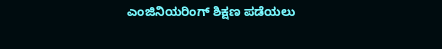ಎಂಜಿನಿಯರಿಂಗ್‌ ಶಿಕ್ಷಣ ಪಡೆಯಲು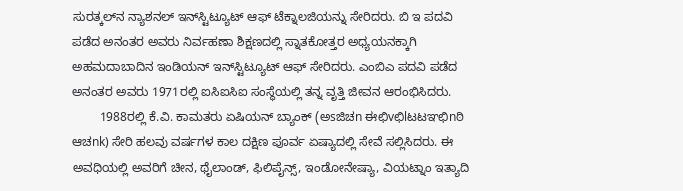ಸುರತ್ಕಲ್‌ನ ನ್ಯಾಶನಲ್‌ ಇನ್‌ಸ್ಟಿಟ್ಯೂಟ್‌ ಆಫ್ ಟೆಕ್ನಾಲಜಿಯನ್ನು ಸೇರಿದರು. ಬಿ ಇ ಪದವಿ ಪಡೆದ ಅನಂತರ ಅವರು ನಿರ್ವಹಣಾ ಶಿಕ್ಷಣದಲ್ಲಿ ಸ್ನಾತಕೋತ್ತರ ಅಧ್ಯಯನಕ್ಕಾಗಿ ಅಹಮದಾಬಾದಿನ ಇಂಡಿಯನ್‌ ಇನ್‌ಸ್ಟಿಟ್ಯೂಟ್‌ ಆಫ್ ಸೇರಿದರು. ಎಂಬಿಎ ಪದವಿ ಪಡೆದ ಅನಂತರ ಅವರು 1971ರಲ್ಲಿ ಐಸಿಐಸಿಐ ಸಂಸ್ಥೆಯಲ್ಲಿ ತನ್ನ ವೃತ್ತಿ ಜೀವನ ಆರಂಭಿಸಿದರು.
        1988ರಲ್ಲಿ ಕೆ.ವಿ. ಕಾಮತರು ಏಷಿಯನ್‌ ಬ್ಯಾಂಕ್‌ (ಅsಜಿಚn ಈಛಿvಛಿlಟಟಞಛಿnಠಿ ಆಚnk) ಸೇರಿ ಹಲವು ವರ್ಷಗಳ ಕಾಲ ದಕ್ಷಿಣ ಪೂರ್ವ ಏಷ್ಯಾದಲ್ಲಿ ಸೇವೆ ಸಲ್ಲಿಸಿದರು. ಈ ಅವಧಿಯಲ್ಲಿ ಅವರಿಗೆ ಚೀನ, ಥೈಲಾಂಡ್‌, ಫಿಲಿಪೈನ್ಸ್‌, ಇಂಡೋನೇಷ್ಯಾ, ವಿಯಟ್ನಾಂ ಇತ್ಯಾದಿ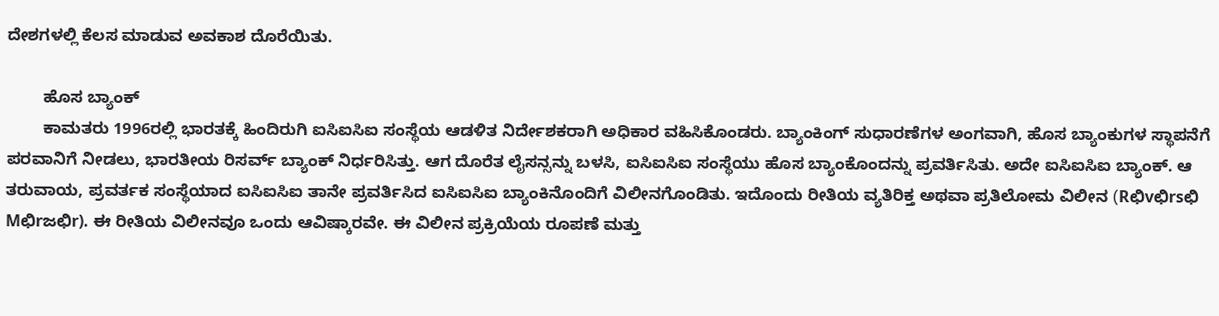ದೇಶಗಳಲ್ಲಿ ಕೆಲಸ ಮಾಡುವ ಅವಕಾಶ ದೊರೆಯಿತು.

        ಹೊಸ ಬ್ಯಾಂಕ್‌
        ಕಾಮತರು 1996ರಲ್ಲಿ ಭಾರತಕ್ಕೆ ಹಿಂದಿರುಗಿ ಐಸಿಐಸಿಐ ಸಂಸ್ಥೆಯ ಆಡಳಿತ ನಿರ್ದೇಶಕರಾಗಿ ಅಧಿಕಾರ ವಹಿಸಿಕೊಂಡರು. ಬ್ಯಾಂಕಿಂಗ್‌ ಸುಧಾರಣೆಗಳ ಅಂಗವಾಗಿ, ಹೊಸ ಬ್ಯಾಂಕುಗಳ ಸ್ಥಾಪನೆಗೆ ಪರವಾನಿಗೆ ನೀಡಲು, ಭಾರತೀಯ ರಿಸರ್ವ್‌ ಬ್ಯಾಂಕ್‌ ನಿರ್ಧರಿಸಿತ್ತು. ಆಗ ದೊರೆತ ಲೈಸನ್ಸನ್ನು ಬಳಸಿ, ಐಸಿಐಸಿಐ ಸಂಸ್ಥೆಯು ಹೊಸ ಬ್ಯಾಂಕೊಂದನ್ನು ಪ್ರವರ್ತಿಸಿತು. ಅದೇ ಐಸಿಐಸಿಐ ಬ್ಯಾಂಕ್‌. ಆ ತರುವಾಯ, ಪ್ರವರ್ತಕ ಸಂಸ್ಥೆಯಾದ ಐಸಿಐಸಿಐ ತಾನೇ ಪ್ರವರ್ತಿಸಿದ ಐಸಿಐಸಿಐ ಬ್ಯಾಂಕಿನೊಂದಿಗೆ ವಿಲೀನಗೊಂಡಿತು. ಇದೊಂದು ರೀತಿಯ ವ್ಯತಿರಿಕ್ತ ಅಥವಾ ಪ್ರತಿಲೋಮ ವಿಲೀನ (Rಛಿvಛಿrsಛಿ Mಛಿrಜಛಿr). ಈ ರೀತಿಯ ವಿಲೀನವೂ ಒಂದು ಆವಿಷ್ಕಾರವೇ. ಈ ವಿಲೀನ ಪ್ರಕ್ರಿಯೆಯ ರೂಪಣೆ ಮತ್ತು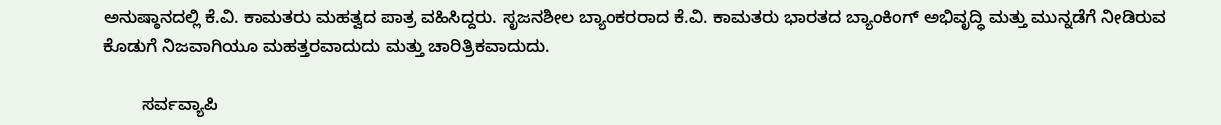ಅನುಷ್ಠಾನದಲ್ಲಿ ಕೆ.ವಿ. ಕಾಮತರು ಮಹತ್ವದ ಪಾತ್ರ ವಹಿಸಿದ್ದರು. ಸೃಜನಶೀಲ ಬ್ಯಾಂಕರರಾದ ಕೆ.ವಿ. ಕಾಮತರು ಭಾರತದ ಬ್ಯಾಂಕಿಂಗ್‌ ಅಭಿವೃದ್ಧಿ ಮತ್ತು ಮುನ್ನಡೆಗೆ ನೀಡಿರುವ ಕೊಡುಗೆ ನಿಜವಾಗಿಯೂ ಮಹತ್ತರವಾದುದು ಮತ್ತು ಚಾರಿತ್ರಿಕವಾದುದು.

        ಸರ್ವವ್ಯಾಪಿ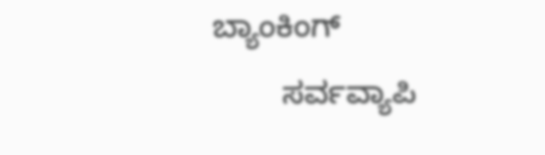ಬ್ಯಾಂಕಿಂಗ್‌
        ಸರ್ವವ್ಯಾಪಿ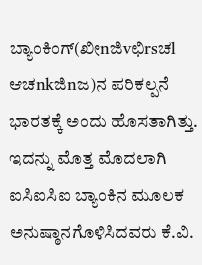ಬ್ಯಾಂಕಿಂಗ್‌(ಖೀnಜಿvಛಿrsಚl ಆಚnkಜಿnಜ)ನ ಪರಿಕಲ್ಪನೆ ಭಾರತಕ್ಕೆ ಅಂದು ಹೊಸತಾಗಿತ್ತು. ಇದನ್ನು ಮೊತ್ತ ಮೊದಲಾಗಿ ಐಸಿಐಸಿಐ ಬ್ಯಾಂಕಿನ ಮೂಲಕ ಅನುಷ್ಠಾನಗೊಳಿಸಿದವರು ಕೆ.ವಿ.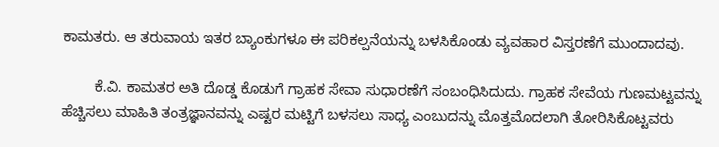ಕಾಮತರು. ಆ ತರುವಾಯ ಇತರ ಬ್ಯಾಂಕುಗಳೂ ಈ ಪರಿಕಲ್ಪನೆಯನ್ನು ಬಳಸಿಕೊಂಡು ವ್ಯವಹಾರ ವಿಸ್ತರಣೆಗೆ ಮುಂದಾದವು.

        ಕೆ.ವಿ. ಕಾಮತರ ಅತಿ ದೊಡ್ಡ ಕೊಡುಗೆ ಗ್ರಾಹಕ ಸೇವಾ ಸುಧಾರಣೆಗೆ ಸಂಬಂಧಿಸಿದುದು. ಗ್ರಾಹಕ ಸೇವೆಯ ಗುಣಮಟ್ಟವನ್ನು ಹೆಚ್ಚಿಸಲು ಮಾಹಿತಿ ತಂತ್ರಜ್ಞಾನವನ್ನು ಎಷ್ಟರ ಮಟ್ಟಿಗೆ ಬಳಸಲು ಸಾಧ್ಯ ಎಂಬುದನ್ನು ಮೊತ್ತಮೊದಲಾಗಿ ತೋರಿಸಿಕೊಟ್ಟವರು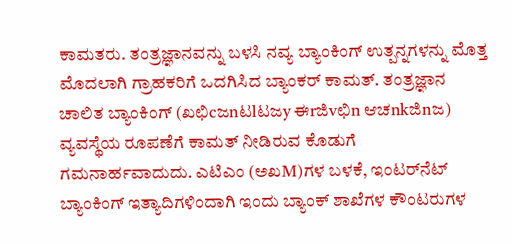ಕಾಮತರು. ತಂತ್ರಜ್ಞಾನವನ್ನು ಬಳಸಿ ನವ್ಯ ಬ್ಯಾಂಕಿಂಗ್‌ ಉತ್ಪನ್ನಗಳನ್ನು ಮೊತ್ತ ಮೊದಲಾಗಿ ಗ್ರಾಹಕರಿಗೆ ಒದಗಿಸಿದ ಬ್ಯಾಂಕರ್‌ ಕಾಮತ್‌. ತಂತ್ರಜ್ಞಾನ ಚಾಲಿತ ಬ್ಯಾಂಕಿಂಗ್‌ (ಖಛಿcಜnಟlಟಜy ಈrಜಿvಛಿn ಆಚnkಜಿnಜ) ವ್ಯವಸ್ಥೆಯ ರೂಪಣೆಗೆ ಕಾಮತ್‌ ನೀಡಿರುವ ಕೊಡುಗೆ ಗಮನಾರ್ಹವಾದುದು. ಎಟಿಎಂ (ಅಖM)ಗಳ ಬಳಕೆ, ಇಂಟರ್‌ನೆಟ್‌ ಬ್ಯಾಂಕಿಂಗ್‌ ಇತ್ಯಾದಿಗಳಿಂದಾಗಿ ಇಂದು ಬ್ಯಾಂಕ್‌ ಶಾಖೆಗಳ ಕೌಂಟರುಗಳ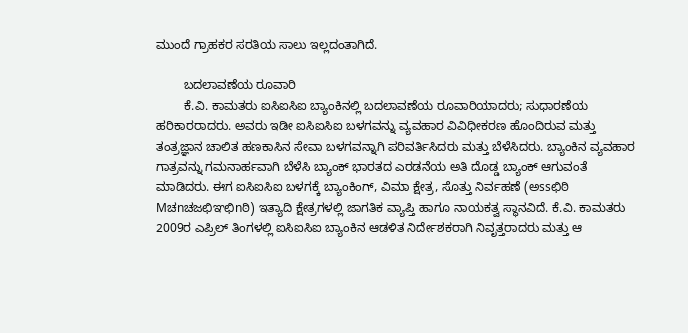ಮುಂದೆ ಗ್ರಾಹಕರ ಸರತಿಯ ಸಾಲು ಇಲ್ಲದಂತಾಗಿದೆ.

        ಬದಲಾವಣೆಯ ರೂವಾರಿ
        ಕೆ.ವಿ. ಕಾಮತರು ಐಸಿಐಸಿಐ ಬ್ಯಾಂಕಿನಲ್ಲಿ ಬದಲಾವಣೆಯ ರೂವಾರಿಯಾದರು; ಸುಧಾರಣೆಯ ಹರಿಕಾರರಾದರು. ಅವರು ಇಡೀ ಐಸಿಐಸಿಐ ಬಳಗವನ್ನು ವ್ಯವಹಾರ ವಿವಿಧೀಕರಣ ಹೊಂದಿರುವ ಮತ್ತು ತಂತ್ರಜ್ಞಾನ ಚಾಲಿತ ಹಣಕಾಸಿನ ಸೇವಾ ಬಳಗವನ್ನಾಗಿ ಪರಿವರ್ತಿಸಿದರು ಮತ್ತು ಬೆಳೆಸಿದರು. ಬ್ಯಾಂಕಿನ ವ್ಯವಹಾರ ಗಾತ್ರವನ್ನು ಗಮನಾರ್ಹವಾಗಿ ಬೆಳೆಸಿ ಬ್ಯಾಂಕ್‌ ಭಾರತದ ಎರಡನೆಯ ಅತಿ ದೊಡ್ಡ ಬ್ಯಾಂಕ್‌ ಆಗುವಂತೆ ಮಾಡಿದರು. ಈಗ ಐಸಿಐಸಿಐ ಬಳಗಕ್ಕೆ ಬ್ಯಾಂಕಿಂಗ್‌, ವಿಮಾ ಕ್ಷೇತ್ರ, ಸೊತ್ತು ನಿರ್ವಹಣೆ (ಅssಛಿಠಿ Mಚnಚಜಛಿಞಛಿnಠಿ) ಇತ್ಯಾದಿ ಕ್ಷೇತ್ರಗಳಲ್ಲಿ ಜಾಗತಿಕ ವ್ಯಾಪ್ತಿ ಹಾಗೂ ನಾಯಕತ್ವ ಸ್ಥಾನವಿದೆ. ಕೆ.ವಿ. ಕಾಮತರು 2009ರ ಎಪ್ರಿಲ್‌ ತಿಂಗಳಲ್ಲಿ ಐಸಿಐಸಿಐ ಬ್ಯಾಂಕಿನ ಆಡಳಿತ ನಿರ್ದೇಶಕರಾಗಿ ನಿವೃತ್ತರಾದರು ಮತ್ತು ಆ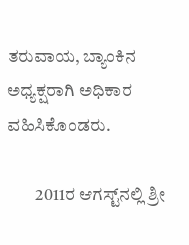ತರುವಾಯ, ಬ್ಯಾಂಕಿನ ಅಧ್ಯಕ್ಷರಾಗಿ ಅಧಿಕಾರ ವಹಿಸಿಕೊಂಡರು.

        2011ರ ಆಗಸ್ಟ್‌ನಲ್ಲಿ ಶ್ರೀ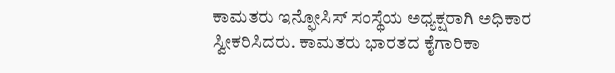ಕಾಮತರು ಇನ್ಫೋಸಿಸ್‌ ಸಂಸ್ಥೆಯ ಅಧ್ಯಕ್ಷರಾಗಿ ಅಧಿಕಾರ ಸ್ವೀಕರಿಸಿದರು. ಕಾಮತರು ಭಾರತದ ಕೈಗಾರಿಕಾ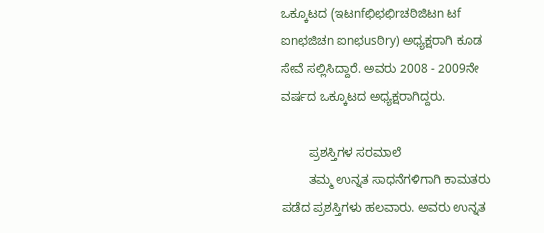ಒಕ್ಕೂಟದ (ಇಟnfಛಿಛಛಿrಚಠಿಜಿಟn ಟf ಐnಛಜಿಚn ಐnಛusಠಿry) ಅಧ್ಯಕ್ಷರಾಗಿ ಕೂಡ ಸೇವೆ ಸಲ್ಲಿಸಿದ್ದಾರೆ. ಅವರು 2008 - 2009ನೇ ವರ್ಷದ ಒಕ್ಕೂಟದ ಅಧ್ಯಕ್ಷರಾಗಿದ್ದರು.

        ಪ್ರಶಸ್ತಿಗಳ ಸರಮಾಲೆ
        ತಮ್ಮ ಉನ್ನತ ಸಾಧನೆಗಳಿಗಾಗಿ ಕಾಮತರು ಪಡೆದ ಪ್ರಶಸ್ತಿಗಳು ಹಲವಾರು. ಅವರು ಉನ್ನತ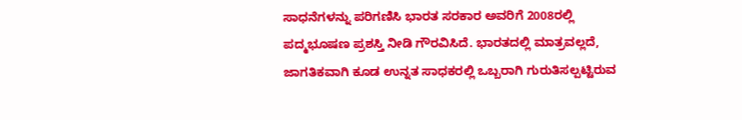ಸಾಧನೆಗಳನ್ನು ಪರಿಗಣಿಸಿ ಭಾರತ ಸರಕಾರ ಅವರಿಗೆ 2008ರಲ್ಲಿ ಪದ್ಮಭೂಷಣ ಪ್ರಶಸ್ತಿ ನೀಡಿ ಗೌರವಿಸಿದೆ. ಭಾರತದಲ್ಲಿ ಮಾತ್ರವಲ್ಲದೆ, ಜಾಗತಿಕವಾಗಿ ಕೂಡ ಉನ್ನತ ಸಾಧಕರಲ್ಲಿ ಒಬ್ಬರಾಗಿ ಗುರುತಿಸಲ್ಪಟ್ಟಿರುವ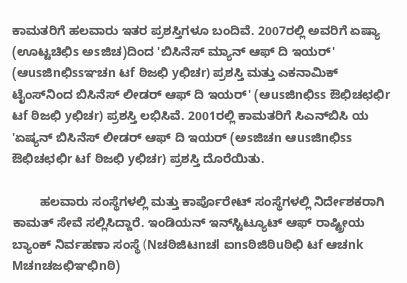ಕಾಮತರಿಗೆ ಹಲವಾರು ಇತರ ಪ್ರಶಸ್ತಿಗಳೂ ಬಂದಿವೆ. 2007ರಲ್ಲಿ ಅವರಿಗೆ ಏಷ್ಯಾ (ಊಟ್ಟಚಿಛಿs ಅsಜಿಚ)ದಿಂದ 'ಬಿಸಿನೆಸ್‌ ಮ್ಯಾನ್‌ ಆಫ್ ದಿ ಇಯರ್‌' (ಆusಜಿnಛಿssಞಚn ಟf ಠಿಜಛಿ yಛಿಚr) ಪ್ರಶಸ್ತಿ ಮತ್ತು ಎಕನಾಮಿಕ್‌ ಟೈಂಸ್‌ನಿಂದ ಬಿಸಿನೆಸ್‌ ಲೀಡರ್‌ ಆಫ್ ದಿ ಇಯರ್‌' (ಆusಜಿnಛಿss ಔಛಿಚಛಛಿr ಟf ಠಿಜಛಿ yಛಿಚr) ಪ್ರಶಸ್ತಿ ಲಭಿಸಿವೆ. 2001ರಲ್ಲಿ ಕಾಮತರಿಗೆ ಸಿಎನ್‌ಬಿಸಿ ಯ 'ಏಷ್ಯನ್‌ ಬಿಸಿನೆಸ್‌ ಲೀಡರ್‌ ಆಫ್ ದಿ ಇಯರ್‌ (ಅsಜಿಚn ಆusಜಿnಛಿss ಔಛಿಚಛಛಿr ಟf ಠಿಜಛಿ yಛಿಚr) ಪ್ರಶಸ್ತಿ ದೊರೆಯಿತು.

        ಹಲವಾರು ಸಂಸ್ಥೆಗಳಲ್ಲಿ ಮತ್ತು ಕಾರ್ಪೊರೇಟ್‌ ಸಂಸ್ಥೆಗಳಲ್ಲಿ ನಿರ್ದೇಶಕರಾಗಿ ಕಾಮತ್‌ ಸೇವೆ ಸಲ್ಲಿಸಿದ್ದಾರೆ. ಇಂಡಿಯನ್‌ ಇನ್‌ಸ್ಟಿಟ್ಯೂಟ್‌ ಆಫ್ ರಾಷ್ಟ್ರೀಯ ಬ್ಯಾಂಕ್‌ ನಿರ್ವಹಣಾ ಸಂಸ್ಥೆ (Nಚಠಿಜಿಟnಚl ಐnsಠಿಜಿಠಿuಠಿಛಿ ಟf ಆಚnk Mಚnಚಜಛಿಞಛಿnಠಿ)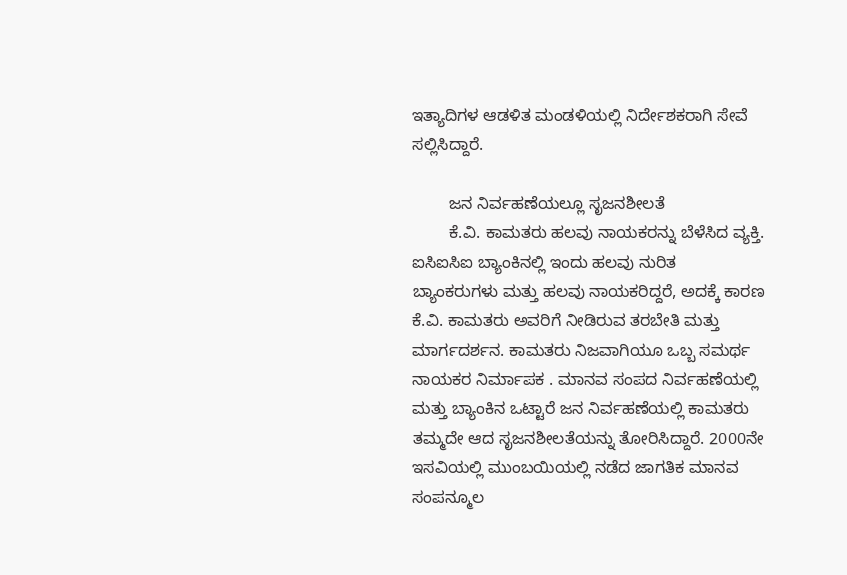ಇತ್ಯಾದಿಗಳ ಆಡಳಿತ ಮಂಡಳಿಯಲ್ಲಿ ನಿರ್ದೇಶಕರಾಗಿ ಸೇವೆ ಸಲ್ಲಿಸಿದ್ದಾರೆ.

        ಜನ ನಿರ್ವಹಣೆಯಲ್ಲೂ ಸೃಜನಶೀಲತೆ
        ಕೆ.ವಿ. ಕಾಮತರು ಹಲವು ನಾಯಕರನ್ನು ಬೆಳೆಸಿದ ವ್ಯಕ್ತಿ. ಐಸಿಐಸಿಐ ಬ್ಯಾಂಕಿನಲ್ಲಿ ಇಂದು ಹಲವು ನುರಿತ ಬ್ಯಾಂಕರುಗಳು ಮತ್ತು ಹಲವು ನಾಯಕರಿದ್ದರೆ, ಅದಕ್ಕೆ ಕಾರಣ ಕೆ.ವಿ. ಕಾಮತರು ಅವರಿಗೆ ನೀಡಿರುವ ತರಬೇತಿ ಮತ್ತು ಮಾರ್ಗದರ್ಶನ. ಕಾಮತರು ನಿಜವಾಗಿಯೂ ಒಬ್ಬ ಸಮರ್ಥ ನಾಯಕರ ನಿರ್ಮಾಪಕ . ಮಾನವ ಸಂಪದ ನಿರ್ವಹಣೆಯಲ್ಲಿ ಮತ್ತು ಬ್ಯಾಂಕಿನ ಒಟ್ಟಾರೆ ಜನ ನಿರ್ವಹಣೆಯಲ್ಲಿ ಕಾಮತರು ತಮ್ಮದೇ ಆದ ಸೃಜನಶೀಲತೆಯನ್ನು ತೋರಿಸಿದ್ದಾರೆ. 2000ನೇ ಇಸವಿಯಲ್ಲಿ ಮುಂಬಯಿಯಲ್ಲಿ ನಡೆದ ಜಾಗತಿಕ ಮಾನವ ಸಂಪನ್ಮೂಲ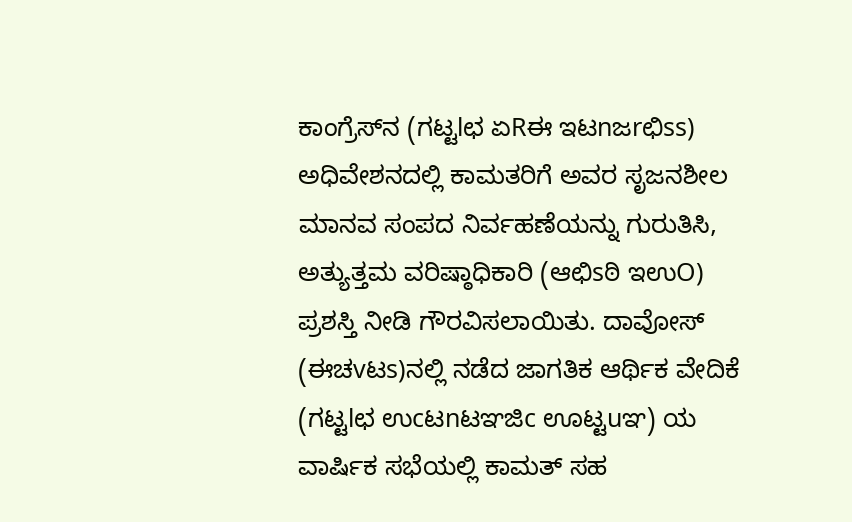ಕಾಂಗ್ರೆಸ್‌ನ (ಗಟ್ಟlಛ ಏRಈ ಇಟnಜrಛಿss) ಅಧಿವೇಶನದಲ್ಲಿ ಕಾಮತರಿಗೆ ಅವರ ಸೃಜನಶೀಲ ಮಾನವ ಸಂಪದ ನಿರ್ವಹಣೆಯನ್ನು ಗುರುತಿಸಿ, ಅತ್ಯುತ್ತಮ ವರಿಷ್ಠಾಧಿಕಾರಿ (ಆಛಿsಠಿ ಇಉO) ಪ್ರಶಸ್ತಿ ನೀಡಿ ಗೌರವಿಸಲಾಯಿತು. ದಾವೋಸ್‌ (ಈಚvಟs)ನಲ್ಲಿ ನಡೆದ ಜಾಗತಿಕ ಆರ್ಥಿಕ ವೇದಿಕೆ (ಗಟ್ಟlಛ ಉcಟnಟಞಜಿc ಊಟ್ಟuಞ) ಯ ವಾರ್ಷಿಕ ಸಭೆಯಲ್ಲಿ ಕಾಮತ್‌ ಸಹ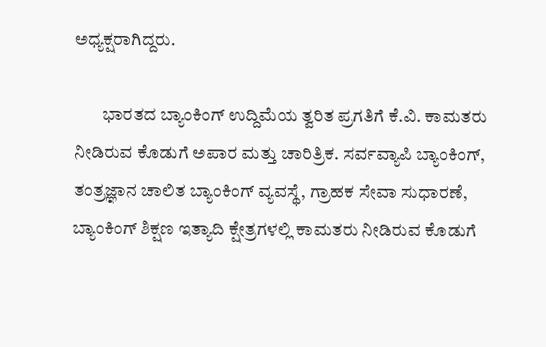ಅಧ್ಯಕ್ಷರಾಗಿದ್ದರು.

        ಭಾರತದ ಬ್ಯಾಂಕಿಂಗ್‌ ಉದ್ದಿಮೆಯ ತ್ವರಿತ ಪ್ರಗತಿಗೆ ಕೆ.ವಿ. ಕಾಮತರು ನೀಡಿರುವ ಕೊಡುಗೆ ಅಪಾರ ಮತ್ತು ಚಾರಿತ್ರಿಕ. ಸರ್ವವ್ಯಾಪಿ ಬ್ಯಾಂಕಿಂಗ್‌, ತಂತ್ರಜ್ಞಾನ ಚಾಲಿತ ಬ್ಯಾಂಕಿಂಗ್‌ ವ್ಯವಸ್ಥೆ, ಗ್ರಾಹಕ ಸೇವಾ ಸುಧಾರಣೆ, ಬ್ಯಾಂಕಿಂಗ್‌ ಶಿಕ್ಷಣ ಇತ್ಯಾದಿ ಕ್ಷೇತ್ರಗಳಲ್ಲಿ ಕಾಮತರು ನೀಡಿರುವ ಕೊಡುಗೆ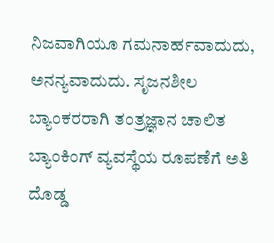ನಿಜವಾಗಿಯೂ ಗಮನಾರ್ಹವಾದುದು, ಅನನ್ಯವಾದುದು. ಸೃಜನಶೀಲ ಬ್ಯಾಂಕರರಾಗಿ ತಂತ್ರಜ್ಞಾನ ಚಾಲಿತ ಬ್ಯಾಂಕಿಂಗ್‌ ವ್ಯವಸ್ಥೆಯ ರೂಪಣೆಗೆ ಅತಿ ದೊಡ್ಡ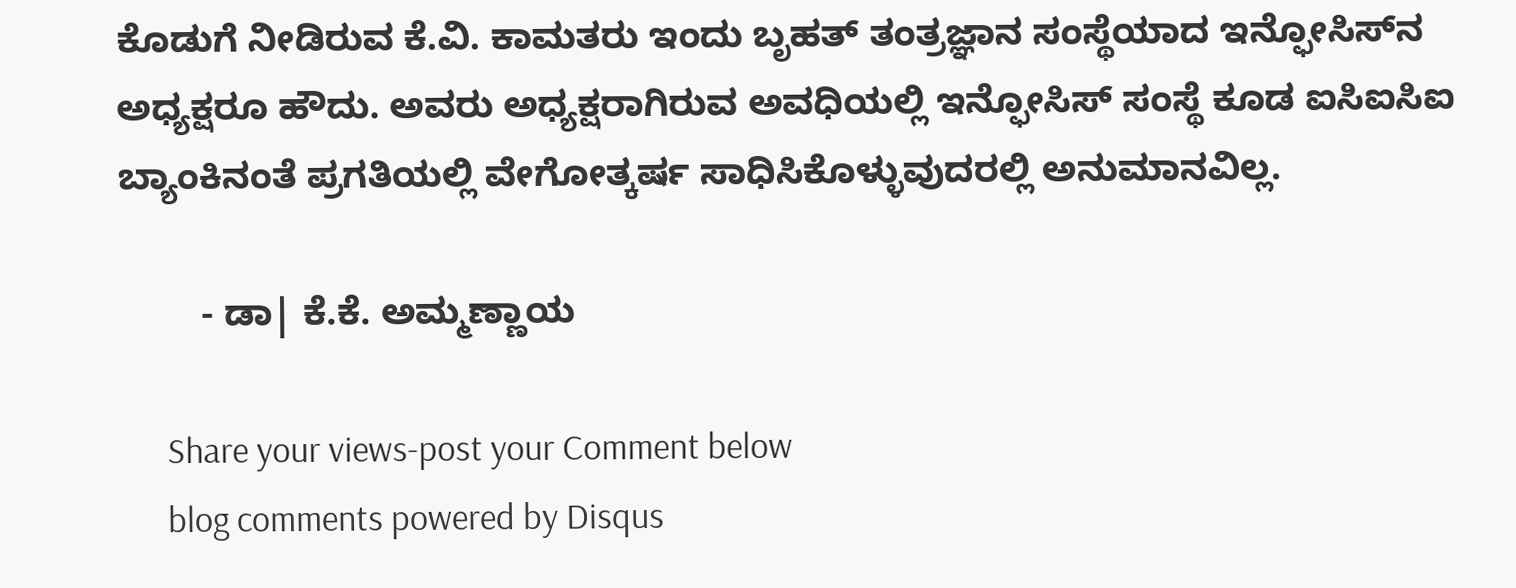ಕೊಡುಗೆ ನೀಡಿರುವ ಕೆ.ವಿ. ಕಾಮತರು ಇಂದು ಬೃಹತ್‌ ತಂತ್ರಜ್ಞಾನ ಸಂಸ್ಥೆಯಾದ ಇನ್ಫೋಸಿಸ್‌ನ ಅಧ್ಯಕ್ಷರೂ ಹೌದು. ಅವರು ಅಧ್ಯಕ್ಷರಾಗಿರುವ ಅವಧಿಯಲ್ಲಿ ಇನ್ಫೋಸಿಸ್‌ ಸಂಸ್ಥೆ ಕೂಡ ಐಸಿಐಸಿಐ ಬ್ಯಾಂಕಿನಂತೆ ಪ್ರಗತಿಯಲ್ಲಿ ವೇಗೋತ್ಕರ್ಷ ಸಾಧಿಸಿಕೊಳ್ಳುವುದರಲ್ಲಿ ಅನುಮಾನವಿಲ್ಲ.

        - ಡಾ| ಕೆ.ಕೆ. ಅಮ್ಮಣ್ಣಾಯ

      Share your views-post your Comment below
      blog comments powered by Disqus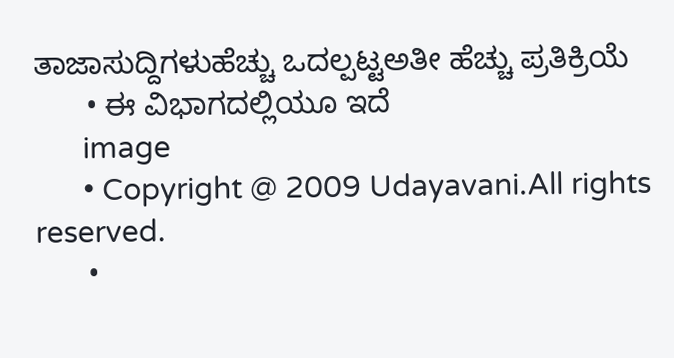ತಾಜಾಸುದ್ದಿಗಳುಹೆಚ್ಚು ಒದಲ್ಪಟ್ಟಅತೀ ಹೆಚ್ಚು ಪ್ರತಿಕ್ರಿಯೆ
      • ಈ ವಿಭಾಗದಲ್ಲಿಯೂ ಇದೆ
      image
      • Copyright @ 2009 Udayavani.All rights reserved.
      •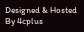Designed & Hosted By 4cplus